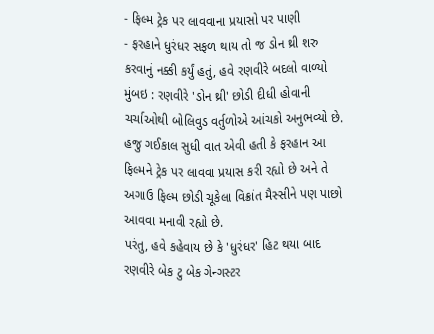- ફિલ્મ ટ્રેક પર લાવવાના પ્રયાસો પર પાણી
- ફરહાને ધુરંધર સફળ થાય તો જ ડોન થ્રી શરુ કરવાનું નક્કી કર્યું હતું, હવે રણવીરે બદલો વાળ્યો
મુંબઇ : રણવીરે 'ડોન થ્રી' છોડી દીધી હોવાની ચર્ચાઓથી બોલિવુડ વર્તુળોએ આંચકો અનુભવ્યો છે. હજુ ગઈકાલ સુધી વાત એવી હતી કે ફરહાન આ ફિલ્મને ટ્રેક પર લાવવા પ્રયાસ કરી રહ્યો છે અને તે અગાઉ ફિલ્મ છોડી ચૂકેલા વિક્રાંત મૈસ્સીને પણ પાછો આવવા મનાવી રહ્યો છે.
પરંતુ, હવે કહેવાય છે કે 'ધુરંધર' હિટ થયા બાદ રણવીરે બેક ટુ બેક ગેન્ગસ્ટર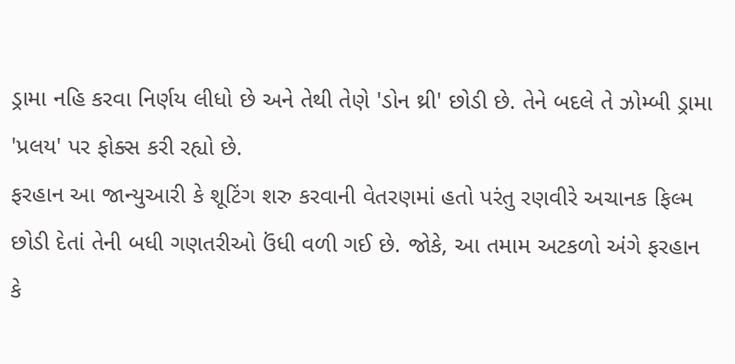ડ્રામા નહિ કરવા નિર્ણય લીધો છે અને તેથી તેણે 'ડોન થ્રી' છોડી છે. તેને બદલે તે ઝોમ્બી ડ્રામા 'પ્રલય' પર ફોક્સ કરી રહ્યો છે.
ફરહાન આ જાન્યુઆરી કે શૂટિંગ શરુ કરવાની વેતરણમાં હતો પરંતુ રણવીરે અચાનક ફિલ્મ છોડી દેતાં તેની બધી ગણતરીઓ ઉંધી વળી ગઈ છે. જોકે, આ તમામ અટકળો અંગે ફરહાન કે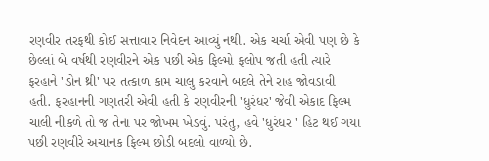રણવીર તરફથી કોઈ સત્તાવાર નિવેદન આવ્યું નથી. એક ચર્ચા એવી પણ છે કે છેલ્લાં બે વર્ષથી રણવીરને એક પછી એક ફિલ્મો ફલોપ જતી હતી ત્યારે ફરહાને 'ડોન થ્રી' પર તત્કાળ કામ ચાલુ કરવાને બદલે તેને રાહ જોવડાવી હતી. ફરહાનની ગણતરી એવી હતી કે રણવીરની 'ધુરંધર' જેવી એકાદ ફિલ્મ ચાલી નીકળે તો જ તેના પર જોખમ ખેડવું. પરંતુ, હવે 'ધુરંધર ' હિટ થઈ ગયા પછી રણવીરે અચાનક ફિલ્મ છોડી બદલો વાળ્યો છે.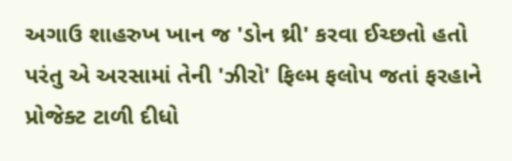અગાઉ શાહરુખ ખાન જ 'ડોન થ્રી' કરવા ઈચ્છતો હતો પરંતુ એ અરસામાં તેની 'ઝીરો' ફિલ્મ ફલોપ જતાં ફરહાને પ્રોજેક્ટ ટાળી દીધો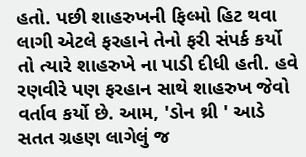હતો. પછી શાહરુખની ફિલ્મો હિટ થવા લાગી એટલે ફરહાને તેનો ફરી સંપર્ક કર્યો તો ત્યારે શાહરુખે ના પાડી દીધી હતી. હવે રણવીરે પણ ફરહાન સાથે શાહરુખ જેવો વર્તાવ કર્યો છે. આમ, 'ડોન થ્રી ' આડે સતત ગ્રહણ લાગેલું જ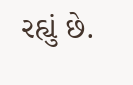રહ્યું છે.